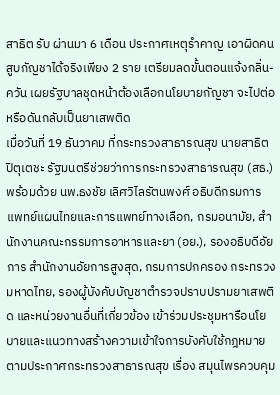สาธิต รับ ผ่านมา 6 เดือน ประกาศเหตุรำคาญ เอาผิดคนสูบกัญชาได้จริงเพียง 2 ราย เตรียมลดขั้นตอนแจ้งกลิ่น-ควัน เผยรัฐบาลชุดหน้าต้องเลือกนโยบายกัญชา จะไปต่อหรือดันกลับเป็นยาเสพติด
เมื่อวันที่ 19 ธันวาคม ที่กระทรวงสาธารณสุข นายสาธิต ปิตุเตชะ รัฐมนตรีช่วยว่าการกระทรวงสาธารณสุข (สธ.) พร้อมด้วย นพ.ธงชัย เลิศวิไลรัตนพงศ์ อธิบดีกรมการแพทย์แผนไทยและการแพทย์ทางเลือก, กรมอนามัย, สำนักงานคณะกรรมการอาหารและยา (อย.), รองอธิบดีอัยการ สำนักงานอัยการสูงสุด, กรมการปกครอง กระทรวงมหาดไทย, รองผู้บังคับบัญชาตำรวจปราบปรามยาเสพติด และหน่วยงานอื่นที่เกี่ยวข้อง เข้าร่วมประชุมหารือนโยบายและแนวทางสร้างความเข้าใจการบังคับใช้กฎหมายตามประกาศกระทรวงสาธารณสุข เรื่อง สมุนไพรควบคุม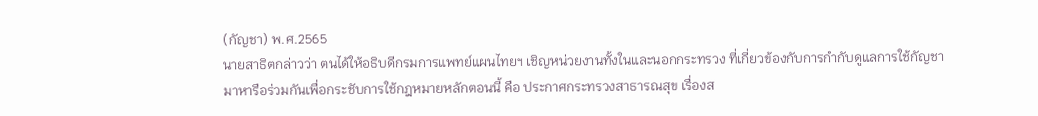(กัญชา) พ.ศ.2565
นายสาธิตกล่าวว่า ตนได้ให้อธิบดีกรมการแพทย์แผนไทยฯ เชิญหน่วยงานทั้งในและนอกกระทรวง ที่เกี่ยวข้องกับการกำกับดูแลการใช้กัญชา มาหารือร่วมกันเพื่อกระชับการใช้กฎหมายหลักตอนนี้ คือ ประกาศกระทรวงสาธารณสุข เรื่องส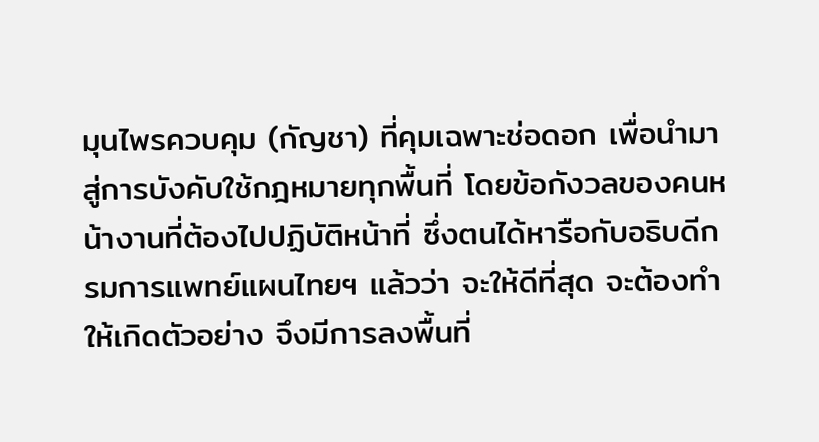มุนไพรควบคุม (กัญชา) ที่คุมเฉพาะช่อดอก เพื่อนำมาสู่การบังคับใช้กฎหมายทุกพื้นที่ โดยข้อกังวลของคนหน้างานที่ต้องไปปฏิบัติหน้าที่ ซึ่งตนได้หารือกับอธิบดีกรมการแพทย์แผนไทยฯ แล้วว่า จะให้ดีที่สุด จะต้องทำให้เกิดตัวอย่าง จึงมีการลงพื้นที่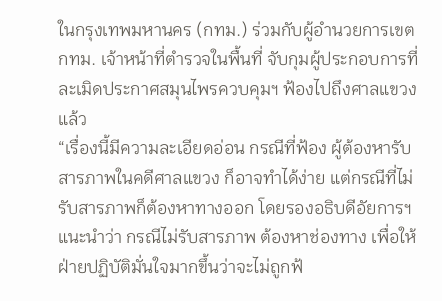ในกรุงเทพมหานคร (กทม.) ร่วมกับผู้อำนวยการเขต กทม. เจ้าหน้าที่ตำรวจในพื้นที่ จับกุมผู้ประกอบการที่ละเมิดประกาศสมุนไพรควบคุมฯ ฟ้องไปถึงศาลแขวงแล้ว
“เรื่องนี้มีความละเอียดอ่อน กรณีที่ฟ้อง ผู้ต้องหารับสารภาพในคดีศาลแขวง ก็อาจทำได้ง่าย แต่กรณีที่ไม่รับสารภาพก็ต้องหาทางออก โดยรองอธิบดีอัยการฯแนะนำว่า กรณีไม่รับสารภาพ ต้องหาช่องทาง เพื่อให้ฝ่ายปฏิบัติมั่นใจมากขึ้นว่าจะไม่ถูกฟ้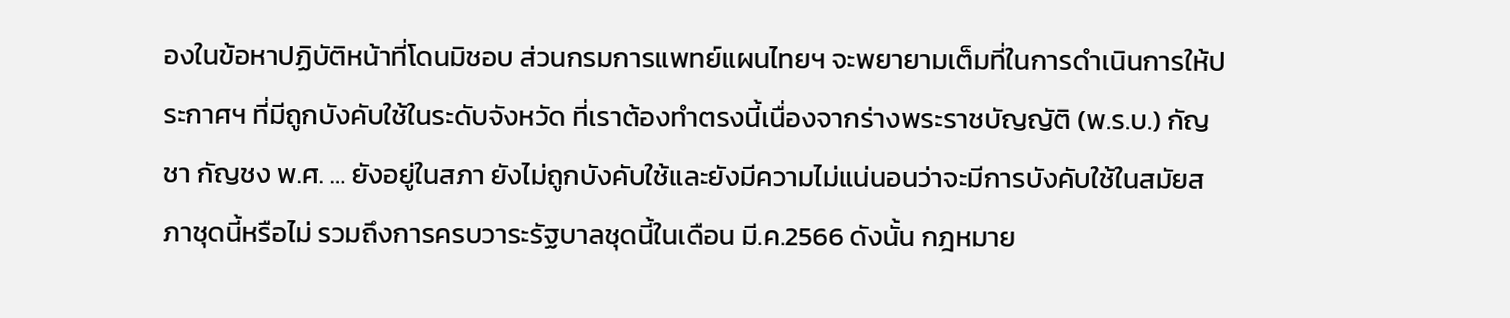องในข้อหาปฏิบัติหน้าที่โดนมิชอบ ส่วนกรมการแพทย์แผนไทยฯ จะพยายามเต็มที่ในการดำเนินการให้ประกาศฯ ที่มีถูกบังคับใช้ในระดับจังหวัด ที่เราต้องทำตรงนี้เนื่องจากร่างพระราชบัญญัติ (พ.ร.บ.) กัญชา กัญชง พ.ศ. … ยังอยู่ในสภา ยังไม่ถูกบังคับใช้และยังมีความไม่แน่นอนว่าจะมีการบังคับใช้ในสมัยสภาชุดนี้หรือไม่ รวมถึงการครบวาระรัฐบาลชุดนี้ในเดือน มี.ค.2566 ดังนั้น กฎหมาย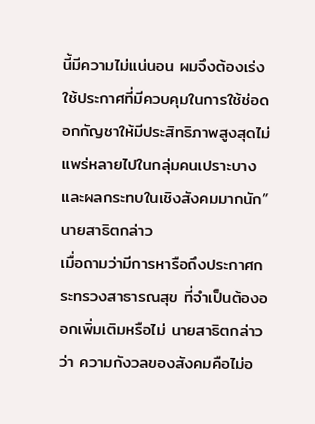นี้มีความไม่แน่นอน ผมจึงต้องเร่งใช้ประกาศที่มีควบคุมในการใช้ช่อดอกกัญชาให้มีประสิทธิภาพสูงสุดไม่แพร่หลายไปในกลุ่มคนเปราะบางและผลกระทบในเชิงสังคมมากนัก” นายสาธิตกล่าว
เมื่อถามว่ามีการหารือถึงประกาศกระทรวงสาธารณสุข ที่จำเป็นต้องออกเพิ่มเติมหรือไม่ นายสาธิตกล่าวว่า ความกังวลของสังคมคือไม่อ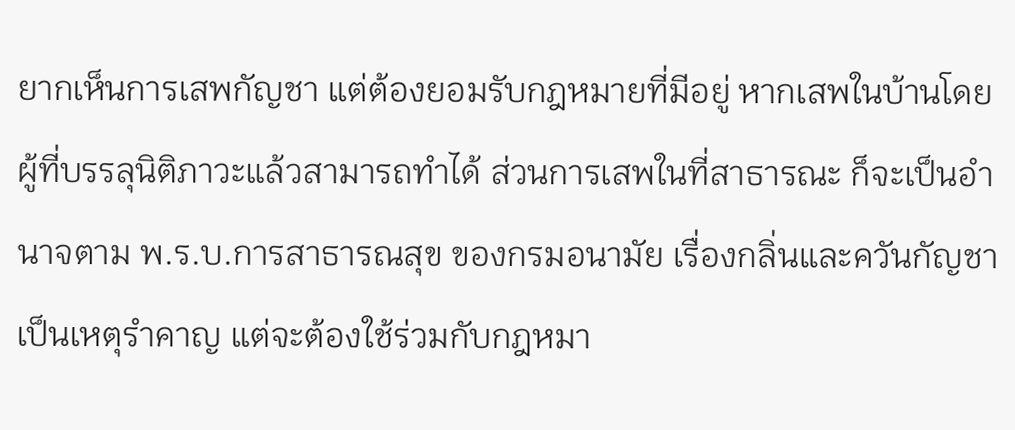ยากเห็นการเสพกัญชา แต่ต้องยอมรับกฎหมายที่มีอยู่ หากเสพในบ้านโดยผู้ที่บรรลุนิติภาวะแล้วสามารถทำได้ ส่วนการเสพในที่สาธารณะ ก็จะเป็นอำนาจตาม พ.ร.บ.การสาธารณสุข ของกรมอนามัย เรื่องกลิ่นและควันกัญชาเป็นเหตุรำคาญ แต่จะต้องใช้ร่วมกับกฎหมา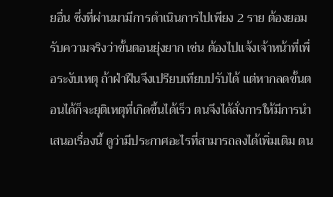ยอื่น ซึ่งที่ผ่านมามีการดำเนินการไปเพียง 2 ราย ต้องยอมรับความจริงว่าขั้นตอนยุ่งยาก เช่น ต้องไปแจ้งเจ้าหน้าที่เพื่อระงับเหตุ ถ้าฝ่าฝืนจึงเปรียบเทียบปรับได้ แต่หากลดขั้นตอนได้ก็จะยุติเหตุที่เกิดขึ้นได้เร็ว ตนจึงได้สั่งการให้มีการนำเสนอเรื่องนี้ ดูว่ามีประกาศอะไรที่สามารถลงได้เพิ่มเติม ตน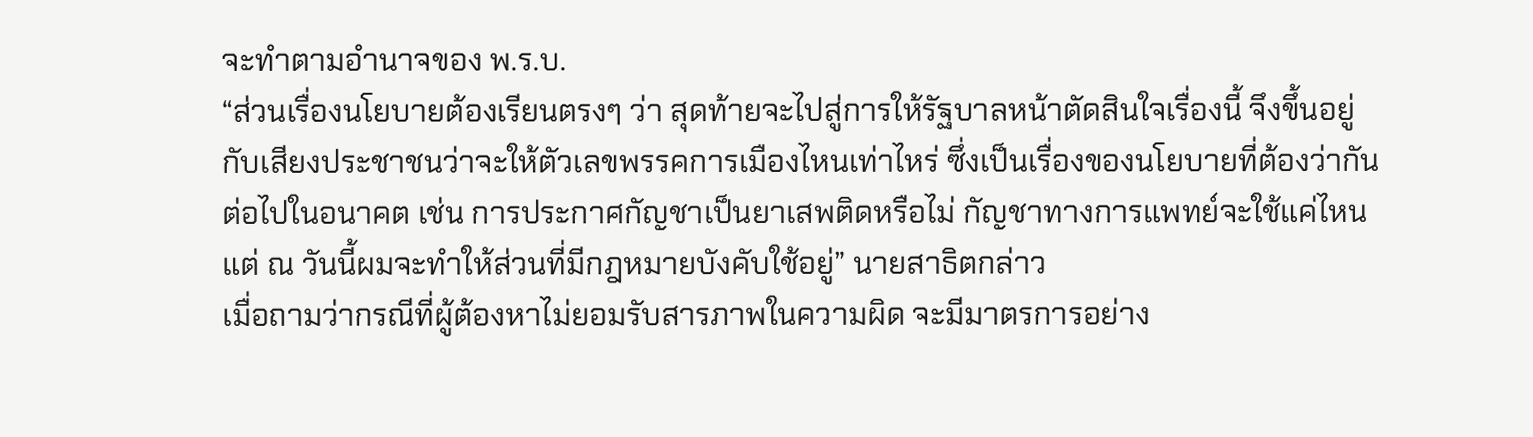จะทำตามอำนาจของ พ.ร.บ.
“ส่วนเรื่องนโยบายต้องเรียนตรงๆ ว่า สุดท้ายจะไปสู่การให้รัฐบาลหน้าตัดสินใจเรื่องนี้ จึงขึ้นอยู่กับเสียงประชาชนว่าจะให้ตัวเลขพรรคการเมืองไหนเท่าไหร่ ซึ่งเป็นเรื่องของนโยบายที่ต้องว่ากันต่อไปในอนาคต เช่น การประกาศกัญชาเป็นยาเสพติดหรือไม่ กัญชาทางการแพทย์จะใช้แค่ไหน แต่ ณ วันนี้ผมจะทำให้ส่วนที่มีกฎหมายบังคับใช้อยู่” นายสาธิตกล่าว
เมื่อถามว่ากรณีที่ผู้ต้องหาไม่ยอมรับสารภาพในความผิด จะมีมาตรการอย่าง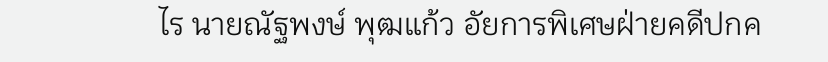ไร นายณัฐพงษ์ พุฒแก้ว อัยการพิเศษฝ่ายคดีปกค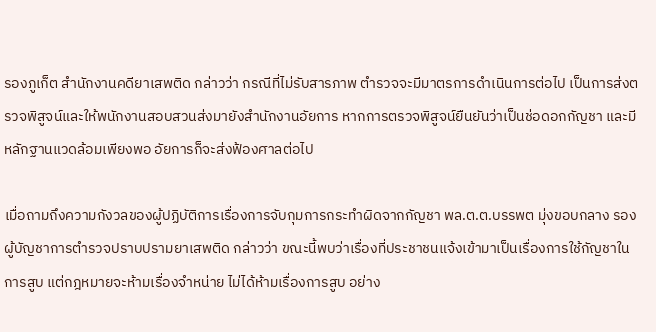รองภูเก็ต สำนักงานคดียาเสพติด กล่าวว่า กรณีที่ไม่รับสารภาพ ตำรวจจะมีมาตรการดำเนินการต่อไป เป็นการส่งตรวจพิสูจน์และให้พนักงานสอบสวนส่งมายังสำนักงานอัยการ หากการตรวจพิสูจน์ยืนยันว่าเป็นช่อดอกกัญชา และมีหลักฐานแวดล้อมเพียงพอ อัยการก็จะส่งฟ้องศาลต่อไป

เมื่อถามถึงความกังวลของผู้ปฏิบัติการเรื่องการจับกุมการกระทำผิดจากกัญชา พล.ต.ต.บรรพต มุ่งขอบกลาง รองผู้บัญชาการตำรวจปราบปรามยาเสพติด กล่าวว่า ขณะนี้พบว่าเรื่องที่ประชาชนแจ้งเข้ามาเป็นเรื่องการใช้กัญชาในการสูบ แต่กฎหมายจะห้ามเรื่องจำหน่าย ไม่ได้ห้ามเรื่องการสูบ อย่าง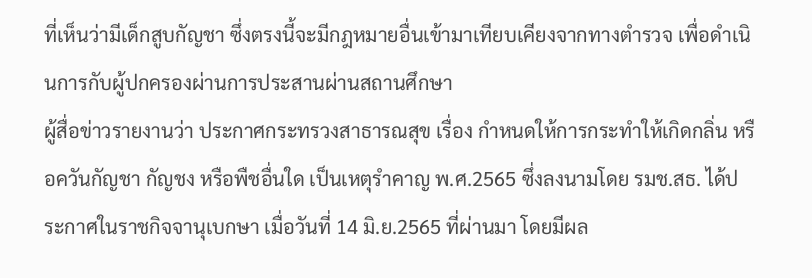ที่เห็นว่ามีเด็กสูบกัญชา ซึ่งตรงนี้จะมีกฎหมายอื่นเข้ามาเทียบเคียงจากทางตำรวจ เพื่อดำเนินการกับผู้ปกครองผ่านการประสานผ่านสถานศึกษา
ผู้สื่อข่าวรายงานว่า ประกาศกระทรวงสาธารณสุข เรื่อง กำหนดให้การกระทำให้เกิดกลิ่น หรือควันกัญชา กัญชง หรือพืชอื่นใด เป็นเหตุรำคาญ พ.ศ.2565 ซึ่งลงนามโดย รมช.สธ. ได้ประกาศในราชกิจจานุเบกษา เมื่อวันที่ 14 มิ.ย.2565 ที่ผ่านมา โดยมีผล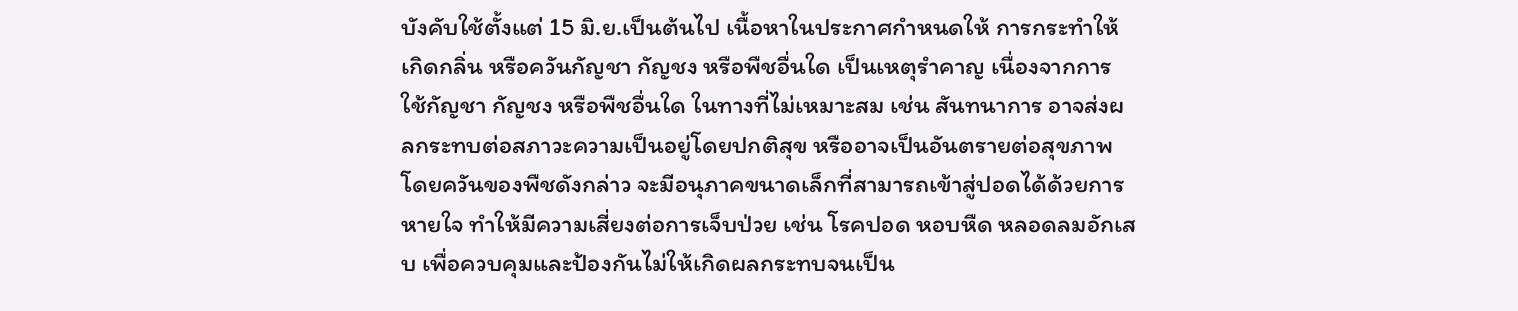บังคับใช้ตั้งแต่ 15 มิ.ย.เป็นต้นไป เนื้อหาในประกาศกำหนดให้ การกระทำให้เกิดกลิ่น หรือควันกัญชา กัญชง หรือพืชอื่นใด เป็นเหตุรำคาญ เนื่องจากการใช้กัญชา กัญชง หรือพืชอื่นใด ในทางที่ไม่เหมาะสม เช่น สันทนาการ อาจส่งผลกระทบต่อสภาวะความเป็นอยู่โดยปกติสุข หรืออาจเป็นอันตรายต่อสุขภาพ โดยควันของพืชดังกล่าว จะมีอนุภาคขนาดเล็กที่สามารถเข้าสู่ปอดได้ด้วยการหายใจ ทำให้มีความเสี่ยงต่อการเจ็บป่วย เช่น โรคปอด หอบหืด หลอดลมอักเสบ เพื่อควบคุมและป้องกันไม่ให้เกิดผลกระทบจนเป็น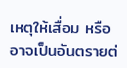เหตุให้เสื่อม หรืออาจเป็นอันตรายต่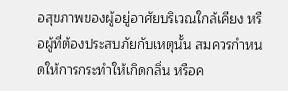อสุขภาพของผู้อยู่อาศัยบริเวณใกล้เคียง หรือผู้ที่ต้องประสบภัยกับเหตุนั้น สมควรกำหนดให้การกระทำให้เกิดกลิ่น หรือค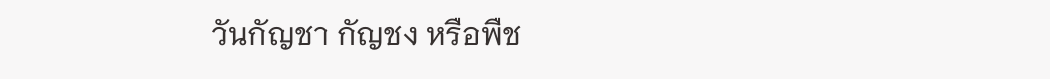วันกัญชา กัญชง หรือพืช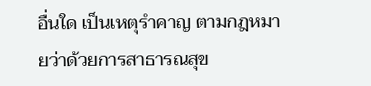อื่นใด เป็นเหตุรำคาญ ตามกฎหมายว่าด้วยการสาธารณสุข